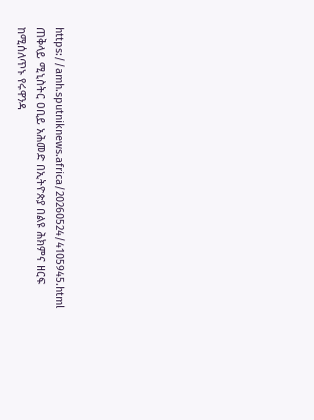https://amh.sputniknews.africa/20260524/4105945.html
ጠቅላይ ሚኒስትር ዐቢይ አሕመድ በኢትዮጵያ በልዩ ሕክምና ዘርፍ ከሚሰለጥኑ የሩዋንዳ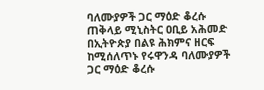ባለሙያዎች ጋር ማዕድ ቆረሱ
ጠቅላይ ሚኒስትር ዐቢይ አሕመድ በኢትዮጵያ በልዩ ሕክምና ዘርፍ ከሚሰለጥኑ የሩዋንዳ ባለሙያዎች ጋር ማዕድ ቆረሱ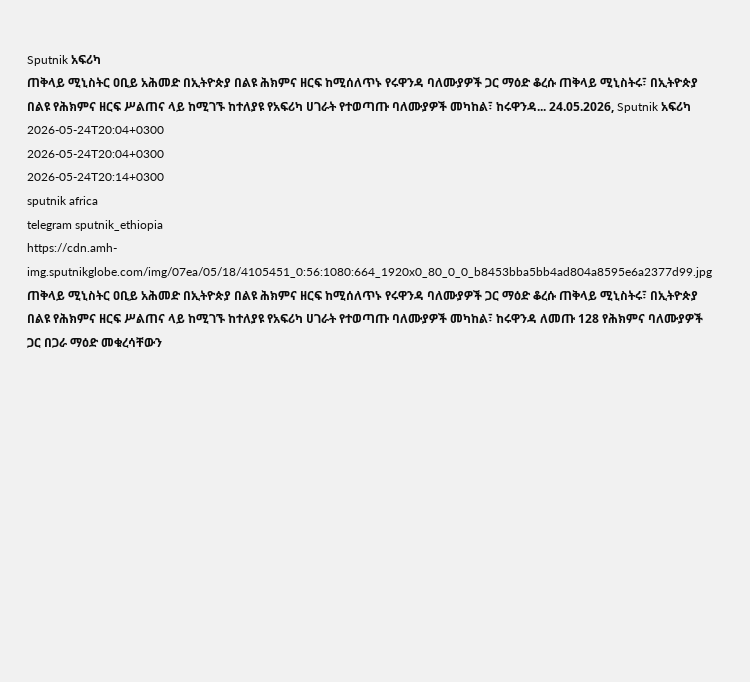Sputnik አፍሪካ
ጠቅላይ ሚኒስትር ዐቢይ አሕመድ በኢትዮጵያ በልዩ ሕክምና ዘርፍ ከሚሰለጥኑ የሩዋንዳ ባለሙያዎች ጋር ማዕድ ቆረሱ ጠቅላይ ሚኒስትሩ፣ በኢትዮጵያ በልዩ የሕክምና ዘርፍ ሥልጠና ላይ ከሚገኙ ከተለያዩ የአፍሪካ ሀገራት የተወጣጡ ባለሙያዎች መካከል፣ ከሩዋንዳ... 24.05.2026, Sputnik አፍሪካ
2026-05-24T20:04+0300
2026-05-24T20:04+0300
2026-05-24T20:14+0300
sputnik africa
telegram sputnik_ethiopia
https://cdn.amh-img.sputnikglobe.com/img/07ea/05/18/4105451_0:56:1080:664_1920x0_80_0_0_b8453bba5bb4ad804a8595e6a2377d99.jpg
ጠቅላይ ሚኒስትር ዐቢይ አሕመድ በኢትዮጵያ በልዩ ሕክምና ዘርፍ ከሚሰለጥኑ የሩዋንዳ ባለሙያዎች ጋር ማዕድ ቆረሱ ጠቅላይ ሚኒስትሩ፣ በኢትዮጵያ በልዩ የሕክምና ዘርፍ ሥልጠና ላይ ከሚገኙ ከተለያዩ የአፍሪካ ሀገራት የተወጣጡ ባለሙያዎች መካከል፣ ከሩዋንዳ ለመጡ 128 የሕክምና ባለሙያዎች ጋር በጋራ ማዕድ መቁረሳቸውን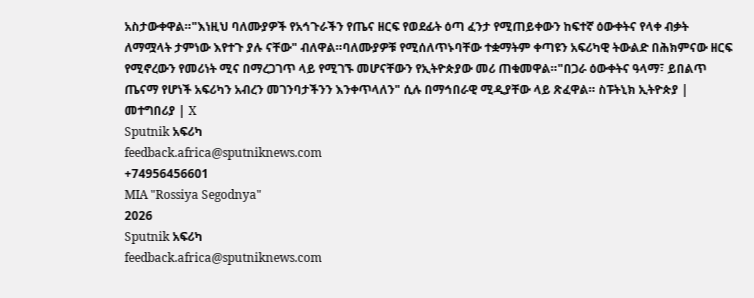አስታውቀዋል።"እነዚህ ባለሙያዎች የአኅጉራችን የጤና ዘርፍ የወደፊት ዕጣ ፈንታ የሚጠይቀውን ከፍተኛ ዕውቀትና የላቀ ብቃት ለማሟላት ታምነው እየተጉ ያሉ ናቸው" ብለዋል።ባለሙያዎቹ የሚሰለጥኑባቸው ተቋማትም ቀጣዩን አፍሪካዊ ትውልድ በሕክምናው ዘርፍ የሚኖረውን የመሪነት ሚና በማረጋገጥ ላይ የሚገኙ መሆናቸውን የኢትዮጵያው መሪ ጠቁመዋል።"በጋራ ዕውቀትና ዓላማ፣ ይበልጥ ጤናማ የሆነች አፍሪካን አብረን መገንባታችንን እንቀጥላለን" ሲሉ በማኅበራዊ ሚዲያቸው ላይ ጽፈዋል። ስፑትኒክ ኢትዮጵያ | መተግበሪያ | X
Sputnik አፍሪካ
feedback.africa@sputniknews.com
+74956456601
MIA "Rossiya Segodnya"
2026
Sputnik አፍሪካ
feedback.africa@sputniknews.com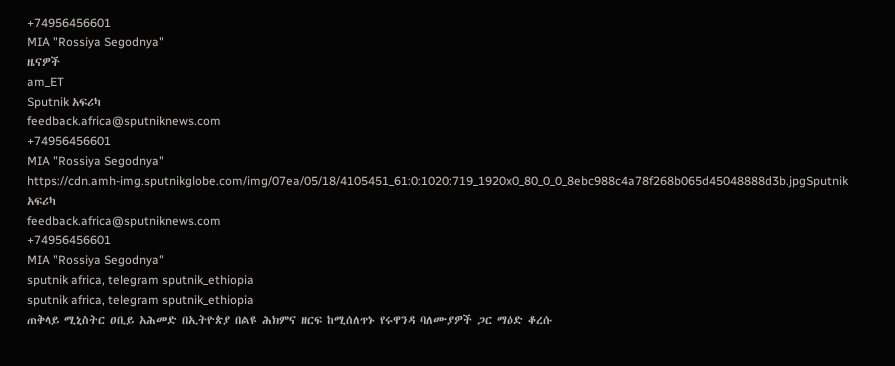+74956456601
MIA "Rossiya Segodnya"
ዜናዎች
am_ET
Sputnik አፍሪካ
feedback.africa@sputniknews.com
+74956456601
MIA "Rossiya Segodnya"
https://cdn.amh-img.sputnikglobe.com/img/07ea/05/18/4105451_61:0:1020:719_1920x0_80_0_0_8ebc988c4a78f268b065d45048888d3b.jpgSputnik አፍሪካ
feedback.africa@sputniknews.com
+74956456601
MIA "Rossiya Segodnya"
sputnik africa, telegram sputnik_ethiopia
sputnik africa, telegram sputnik_ethiopia
ጠቅላይ ሚኒስትር ዐቢይ አሕመድ በኢትዮጵያ በልዩ ሕክምና ዘርፍ ከሚሰለጥኑ የሩዋንዳ ባለሙያዎች ጋር ማዕድ ቆረሱ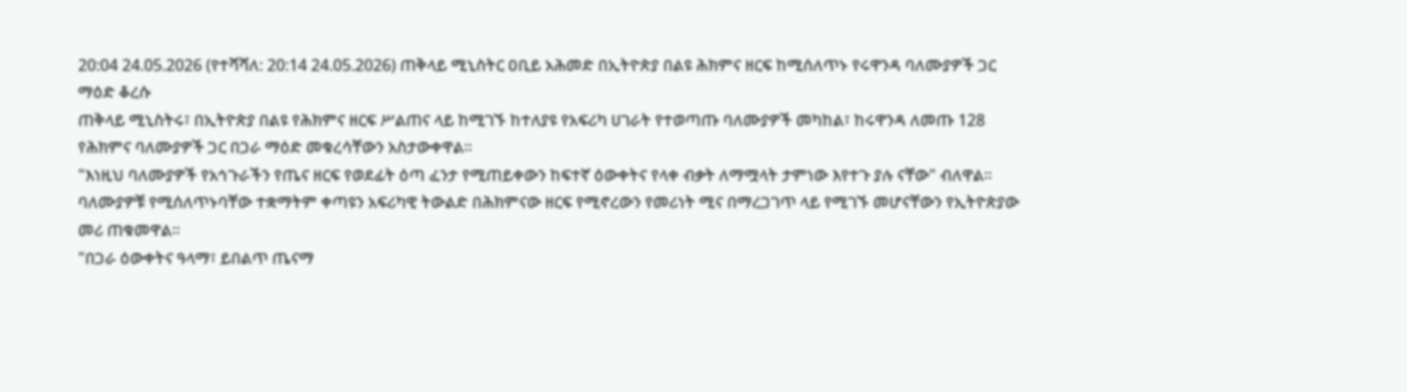20:04 24.05.2026 (የተሻሻለ: 20:14 24.05.2026) ጠቅላይ ሚኒስትር ዐቢይ አሕመድ በኢትዮጵያ በልዩ ሕክምና ዘርፍ ከሚሰለጥኑ የሩዋንዳ ባለሙያዎች ጋር ማዕድ ቆረሱ
ጠቅላይ ሚኒስትሩ፣ በኢትዮጵያ በልዩ የሕክምና ዘርፍ ሥልጠና ላይ ከሚገኙ ከተለያዩ የአፍሪካ ሀገራት የተወጣጡ ባለሙያዎች መካከል፣ ከሩዋንዳ ለመጡ 128 የሕክምና ባለሙያዎች ጋር በጋራ ማዕድ መቁረሳቸውን አስታውቀዋል።
"እነዚህ ባለሙያዎች የአኅጉራችን የጤና ዘርፍ የወደፊት ዕጣ ፈንታ የሚጠይቀውን ከፍተኛ ዕውቀትና የላቀ ብቃት ለማሟላት ታምነው እየተጉ ያሉ ናቸው" ብለዋል።
ባለሙያዎቹ የሚሰለጥኑባቸው ተቋማትም ቀጣዩን አፍሪካዊ ትውልድ በሕክምናው ዘርፍ የሚኖረውን የመሪነት ሚና በማረጋገጥ ላይ የሚገኙ መሆናቸውን የኢትዮጵያው መሪ ጠቁመዋል።
"በጋራ ዕውቀትና ዓላማ፣ ይበልጥ ጤናማ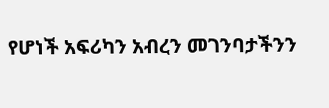የሆነች አፍሪካን አብረን መገንባታችንን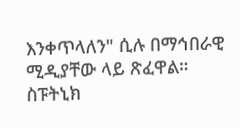እንቀጥላለን" ሲሉ በማኅበራዊ ሚዲያቸው ላይ ጽፈዋል።
ስፑትኒክ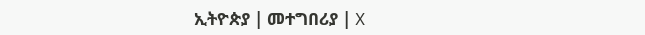ኢትዮጵያ | መተግበሪያ | X